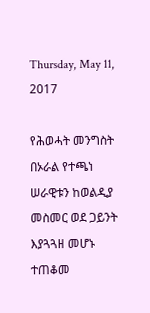Thursday, May 11, 2017

የሕወሓት መንግስት በኦራል የተጫነ ሠራዊቱን ከወልዲያ መስመር ወደ ጋይንት እያጓጓዘ መሆኑ ተጠቆመ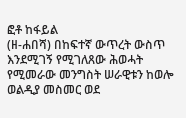ፎቶ ከፋይል
(ዘ-ሐበሻ) በከፍተኛ ውጥረት ውስጥ እንደሚገኝ የሚገለጸው ሕወሓት የሚመራው መንግስት ሠራዊቱን ከወሎ ወልዲያ መስመር ወደ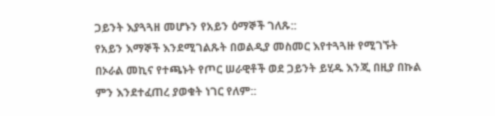ጋይንት እያጓጓዘ መሆኑን የአይን ዕማኞች ገለጹ::
የአይን እማኞች እንደሚገልጹት በወልዲያ መስመር እየተጓጓዙ የሚገኙት በኦራል መኪና የተጫኑት የጦር ሠራዊቶች ወደ ጋይንት ይሂዱ እንጂ በዚያ በኩል ምን እንደተፈጠረ ያወቁት ነገር የለም::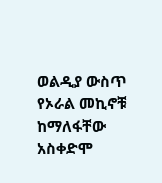ወልዲያ ውስጥ የኦራል መኪኖቹ ከማለፋቸው አስቀድሞ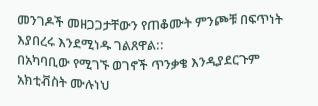መንገዶች መዘጋጋታቸውን የጠቆሙት ምንጮቹ በፍጥነት እያበረሩ እንደሚነዱ ገልጸዋል::
በአካባቢው የሚገኙ ወገኖች ጥንቃቄ እንዲያደርጉም አክቲቭስት ሙሉነህ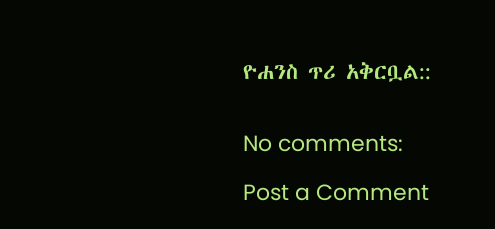ዮሐንስ ጥሪ አቅርቧል::


No comments:

Post a Comment